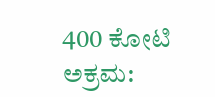400 ಕೋಟಿ ಅಕ್ರಮ: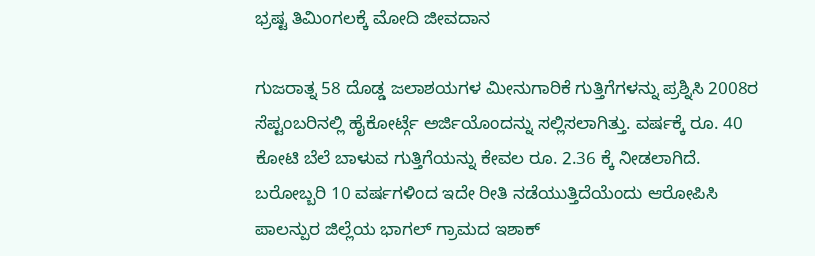ಭ್ರಷ್ಟ ತಿಮಿಂಗಲಕ್ಕೆ ಮೋದಿ ಜೀವದಾನ

ಗುಜರಾತ್ನ 58 ದೊಡ್ಡ ಜಲಾಶಯಗಳ ಮೀನುಗಾರಿಕೆ ಗುತ್ತಿಗೆಗಳನ್ನು ಪ್ರಶ್ನಿಸಿ 2008ರ ಸೆಪ್ಟಂಬರಿನಲ್ಲಿ ಹೈಕೋರ್ಟ್ಗೆ ಅರ್ಜಿಯೊಂದನ್ನು ಸಲ್ಲಿಸಲಾಗಿತ್ತು. ವರ್ಷಕ್ಕೆ ರೂ. 40 ಕೋಟಿ ಬೆಲೆ ಬಾಳುವ ಗುತ್ತಿಗೆಯನ್ನು ಕೇವಲ ರೂ. 2.36 ಕ್ಕೆ ನೀಡಲಾಗಿದೆ. ಬರೋಬ್ಬರಿ 10 ವರ್ಷಗಳಿಂದ ಇದೇ ರೀತಿ ನಡೆಯುತ್ತಿದೆಯೆಂದು ಆರೋಪಿಸಿ ಪಾಲನ್ಪುರ ಜಿಲ್ಲೆಯ ಭಾಗಲ್ ಗ್ರಾಮದ ಇಶಾಕ್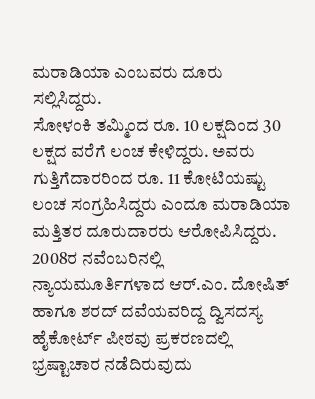ಮರಾಡಿಯಾ ಎಂಬವರು ದೂರು ಸಲ್ಲಿಸಿದ್ದರು.
ಸೋಳಂಕಿ ತಮ್ಮಿಂದ ರೂ. 10 ಲಕ್ಷದಿಂದ 30 ಲಕ್ಷದ ವರೆಗೆ ಲಂಚ ಕೇಳಿದ್ದರು. ಅವರು ಗುತ್ತಿಗೆದಾರರಿಂದ ರೂ. 11 ಕೋಟಿಯಷ್ಟು ಲಂಚ ಸಂಗ್ರಹಿಸಿದ್ದರು ಎಂದೂ ಮರಾಡಿಯಾ ಮತ್ತಿತರ ದೂರುದಾರರು ಆರೋಪಿಸಿದ್ದರು.
2008ರ ನವೆಂಬರಿನಲ್ಲಿ ನ್ಯಾಯಮೂರ್ತಿಗಳಾದ ಆರ್.ಎಂ. ದೋಷಿತ್ ಹಾಗೂ ಶರದ್ ದವೆಯವರಿದ್ದ ದ್ವಿಸದಸ್ಯ ಹೈಕೋರ್ಟ್ ಪೀಠವು ಪ್ರಕರಣದಲ್ಲಿ ಭ್ರಷ್ಟಾಚಾರ ನಡೆದಿರುವುದು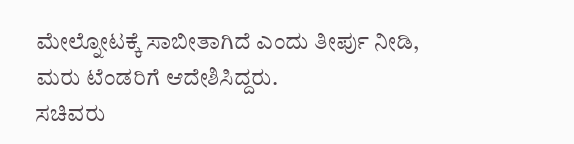ಮೇಲ್ನೋಟಕ್ಕೆ ಸಾಬೀತಾಗಿದೆ ಎಂದು ತೀರ್ಪು ನೀಡಿ, ಮರು ಟೆಂಡರಿಗೆ ಆದೇಶಿಸಿದ್ದರು.
ಸಚಿವರು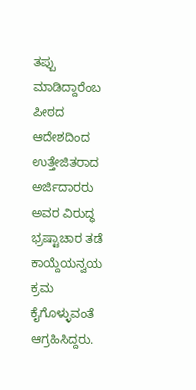ತಪ್ಪು ಮಾಡಿದ್ದಾರೆಂಬ ಪೀಠದ ಆದೇಶದಿಂದ ಉತ್ತೇಜಿತರಾದ ಅರ್ಜಿದಾರರು ಅವರ ವಿರುದ್ಧ ಭ್ರಷ್ಟಾಚಾರ ತಡೆ ಕಾಯ್ದೆಯನ್ವಯ ಕ್ರಮ ಕೈಗೊಳ್ಳುವಂತೆ ಆಗ್ರಹಿಸಿದ್ದರು.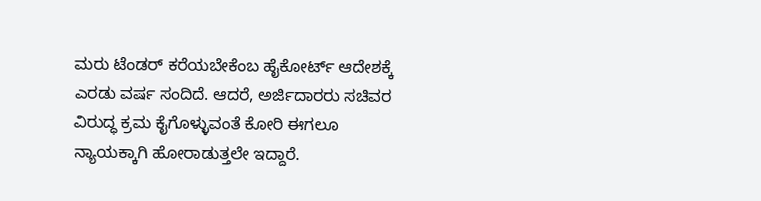ಮರು ಟೆಂಡರ್ ಕರೆಯಬೇಕೆಂಬ ಹೈಕೋರ್ಟ್ ಆದೇಶಕ್ಕೆ ಎರಡು ವರ್ಷ ಸಂದಿದೆ. ಆದರೆ, ಅರ್ಜಿದಾರರು ಸಚಿವರ ವಿರುದ್ಧ ಕ್ರಮ ಕೈಗೊಳ್ಳುವಂತೆ ಕೋರಿ ಈಗಲೂ ನ್ಯಾಯಕ್ಕಾಗಿ ಹೋರಾಡುತ್ತಲೇ ಇದ್ದಾರೆ.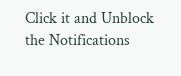Click it and Unblock the Notifications